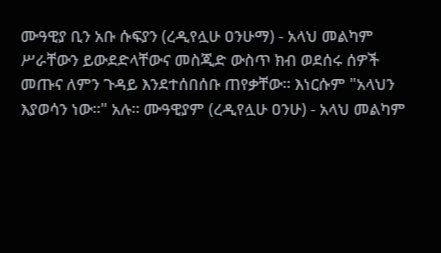ሙዓዊያ ቢን አቡ ሱፍያን (ረዲየሏሁ ዐንሁማ) - አላህ መልካም ሥራቸውን ይውደድላቸውና መስጂድ ውስጥ ክብ ወደሰሩ ሰዎች መጡና ለምን ጉዳይ እንደተሰበሰቡ ጠየቃቸው። እነርሱም "አላህን እያወሳን ነው።" አሉ። ሙዓዊያም (ረዲየሏሁ ዐንሁ) - አላህ መልካም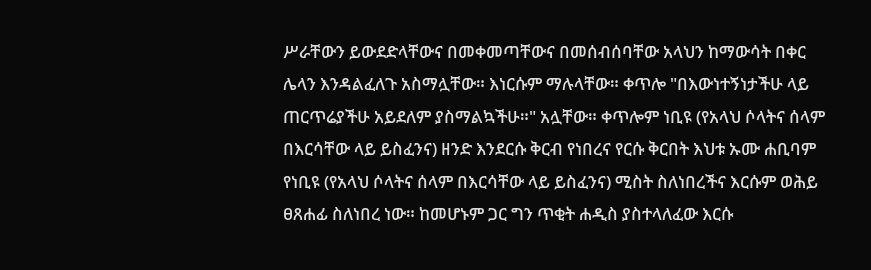ሥራቸውን ይውደድላቸውና በመቀመጣቸውና በመሰብሰባቸው አላህን ከማውሳት በቀር ሌላን እንዳልፈለጉ አስማሏቸው። እነርሱም ማሉላቸው። ቀጥሎ "በእውነተኝነታችሁ ላይ ጠርጥሬያችሁ አይደለም ያስማልኳችሁ።" አሏቸው። ቀጥሎም ነቢዩ (የአላህ ሶላትና ሰላም በእርሳቸው ላይ ይስፈንና) ዘንድ እንደርሱ ቅርብ የነበረና የርሱ ቅርበት እህቱ ኡሙ ሐቢባም የነቢዩ (የአላህ ሶላትና ሰላም በእርሳቸው ላይ ይስፈንና) ሚስት ስለነበረችና እርሱም ወሕይ ፀጸሐፊ ስለነበረ ነው። ከመሆኑም ጋር ግን ጥቂት ሐዲስ ያስተላለፈው እርሱ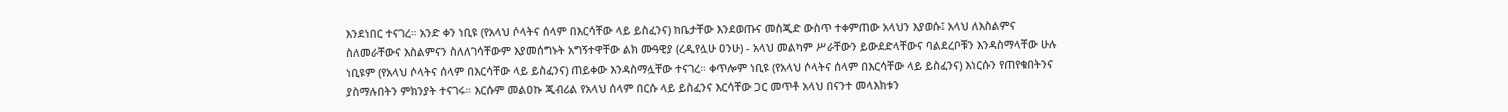እንደነበር ተናገረ። አንድ ቀን ነቢዩ (የአላህ ሶላትና ሰላም በእርሳቸው ላይ ይስፈንና) ከቤታቸው እንደወጡና መስጂድ ውስጥ ተቀምጠው አላህን እያወሱ፤ አላህ ለእስልምና ስለመራቸውና እስልምናን ስለለገሳቸውም እያመሰግኑት አግኝተዋቸው ልክ ሙዓዊያ (ረዲየሏሁ ዐንሁ) - አላህ መልካም ሥራቸውን ይውደድላቸውና ባልደረቦቹን እንዳስማላቸው ሁሉ ነቢዩም (የአላህ ሶላትና ሰላም በእርሳቸው ላይ ይስፈንና) ጠይቀው እንዳስማሏቸው ተናገረ። ቀጥሎም ነቢዩ (የአላህ ሶላትና ሰላም በእርሳቸው ላይ ይስፈንና) እነርሱን የጠየቁበትንና ያስማሉበትን ምክንያት ተናገሩ። እርሱም መልዐኩ ጂብሪል የአላህ ሰላም በርሱ ላይ ይስፈንና እርሳቸው ጋር መጥቶ አላህ በናንተ መላእክቱን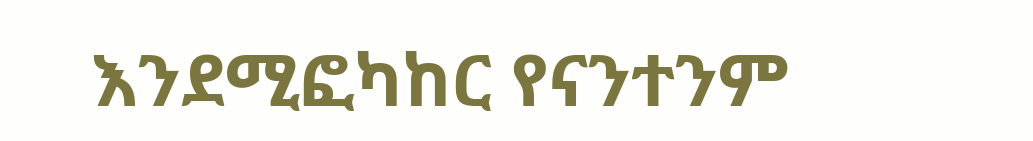እንደሚፎካከር የናንተንም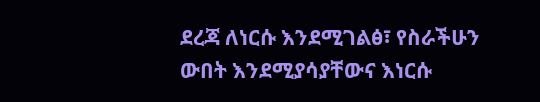ደረጃ ለነርሱ እንደሚገልፅ፣ የስራችሁን ውበት እንደሚያሳያቸውና እነርሱ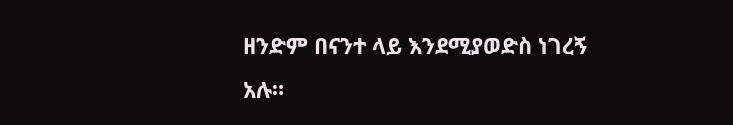ዘንድም በናንተ ላይ እንደሚያወድስ ነገረኝ አሉ።